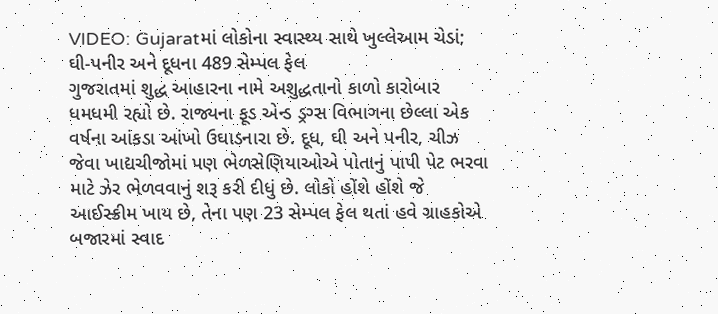VIDEO: Gujaratમાં લોકોના સ્વાસ્થ્ય સાથે ખુલ્લેઆમ ચેડાં; ઘી-પનીર અને દૂધના 489 સેમ્પલ ફેલ
ગુજરાતમાં શુદ્ધ આહારના નામે અશુદ્ધતાનો કાળો કારોબાર ધમધમી રહ્યો છે. રાજ્યના ફૂડ એન્ડ ડ્રગ્સ વિભાગના છેલ્લા એક વર્ષના આંકડા આંખો ઉઘાડનારા છે. દૂધ, ઘી અને પનીર, ચીઝ જેવા ખાદ્યચીજોમાં પણ ભેળસેણિયાઓએ પોતાનું પાપી પેટ ભરવા માટે ઝેર ભેળવવાનું શરૂ કરી દીધું છે. લોકો હોંશે હોંશે જે આઈસ્ક્રીમ ખાય છે, તેના પણ 23 સેમ્પલ ફેલ થતાં હવે ગ્રાહકોએ બજારમાં સ્વાદ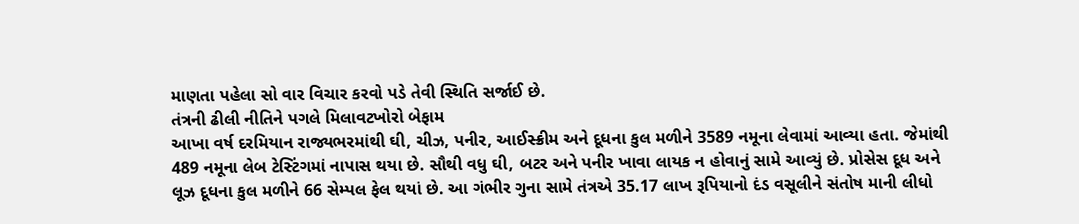માણતા પહેલા સો વાર વિચાર કરવો પડે તેવી સ્થિતિ સર્જાઈ છે.
તંત્રની ઢીલી નીતિને પગલે મિલાવટખોરો બેફામ
આખા વર્ષ દરમિયાન રાજ્યભરમાંથી ઘી, ચીઝ, પનીર, આઈસ્ક્રીમ અને દૂધના કુલ મળીને 3589 નમૂના લેવામાં આવ્યા હતા. જેમાંથી 489 નમૂના લેબ ટેસ્ટિંગમાં નાપાસ થયા છે. સૌથી વધુ ઘી, બટર અને પનીર ખાવા લાયક ન હોવાનું સામે આવ્યું છે. પ્રોસેસ દૂધ અને લૂઝ દૂધના કુલ મળીને 66 સેમ્પલ ફેલ થયાં છે. આ ગંભીર ગુના સામે તંત્રએ 35.17 લાખ રૂપિયાનો દંડ વસૂલીને સંતોષ માની લીધો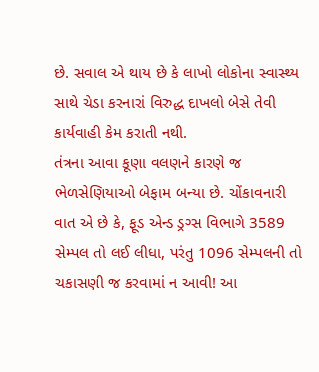છે. સવાલ એ થાય છે કે લાખો લોકોના સ્વાસ્થ્ય સાથે ચેડા કરનારાં વિરુદ્ધ દાખલો બેસે તેવી કાર્યવાહી કેમ કરાતી નથી.
તંત્રના આવા કૂણા વલણને કારણે જ ભેળસેણિયાઓ બેફામ બન્યા છે. ચોંકાવનારી વાત એ છે કે, ફૂડ એન્ડ ડ્રગ્સ વિભાગે 3589 સેમ્પલ તો લઈ લીધા, પરંતુ 1096 સેમ્પલની તો ચકાસણી જ કરવામાં ન આવી! આ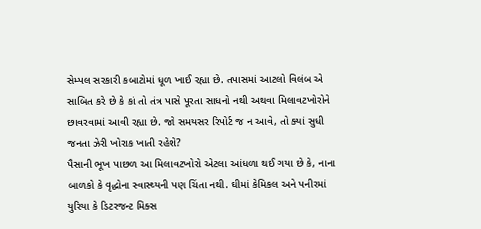સેમ્પલ સરકારી કબાટોમાં ધૂળ ખાઈ રહ્યા છે. તપાસમાં આટલો વિલંબ એ સાબિત કરે છે કે કાં તો તંત્ર પાસે પૂરતા સાધનો નથી અથવા મિલાવટખોરોને છાવરવામાં આવી રહ્યા છે. જો સમયસર રિપોર્ટ જ ન આવે, તો ક્યાં સુધી જનતા ઝેરી ખોરાક ખાતી રહેશે?
પૈસાની ભૂખ પાછળ આ મિલાવટખોરો એટલા આંધળા થઈ ગયા છે કે, નાના બાળકો કે વૃદ્ધોના સ્વાસ્થ્યની પણ ચિંતા નથી. ઘીમાં કેમિકલ અને પનીરમાં યુરિયા કે ડિટરજન્ટ મિક્સ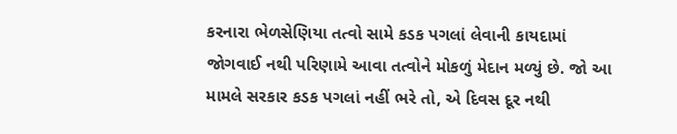કરનારા ભેળસેણિયા તત્વો સામે કડક પગલાં લેવાની કાયદામાં જોગવાઈ નથી પરિણામે આવા તત્વોને મોકળું મેદાન મળ્યું છે. જો આ મામલે સરકાર કડક પગલાં નહીં ભરે તો, એ દિવસ દૂર નથી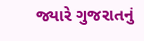જ્યારે ગુજરાતનું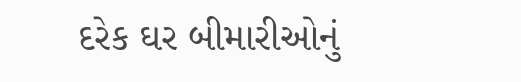દરેક ઘર બીમારીઓનું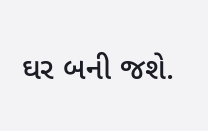ઘર બની જશે.